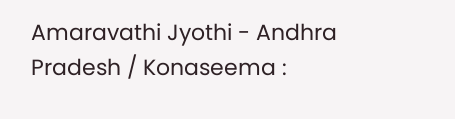Amaravathi Jyothi - Andhra Pradesh / Konaseema :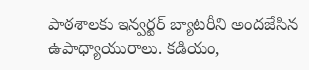పాఠశాలకు ఇన్వర్టర్ బ్యాటరీని అందజేసిన ఉపాధ్యాయురాలు. కడియం,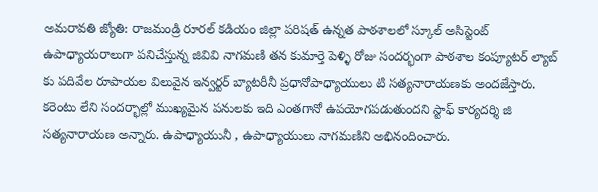అమరావతి జ్యోతి: రాజమండ్రి రూరల్ కడియం జిల్లా పరిషత్ ఉన్నత పాఠశాలలో స్కూల్ అసిస్టెంట్ ఉపాధ్యాయరాలుగా పనిచేస్తున్న జివివి నాగమణి తన కుమార్తె పెళ్ళి రోజు సందర్భంగా పాఠశాల కంప్యూటర్ ల్యాబ్ కు పదివేల రూపాయల విలువైన ఇన్వర్టర్ బ్యాటరీనీ ప్రధానోపాధ్యాయులు టి సత్యనారాయణకు అందజేస్తారు. కరెంటు లేని సందర్భాల్లో ముఖ్యమైన పనులకు ఇది ఎంతగానో ఉపయోగపడుతుందని స్టాఫ్ కార్యదర్శి జి సత్యనారాయణ అన్నారు. ఉపాధ్యాయునీ , ఉపాధ్యాయులు నాగమణిని అభినందించారు.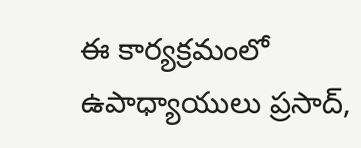ఈ కార్యక్రమంలో ఉపాధ్యాయులు ప్రసాద్,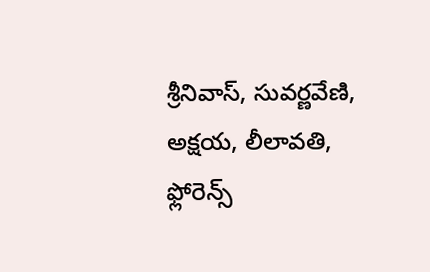శ్రీనివాస్, సువర్ణవేణి, అక్షయ, లీలావతి, ఫ్లోరెన్స్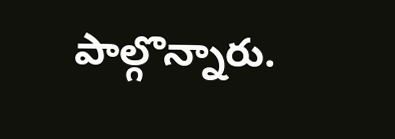పాల్గొన్నారు.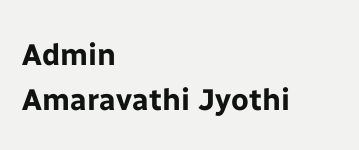Admin
Amaravathi Jyothi